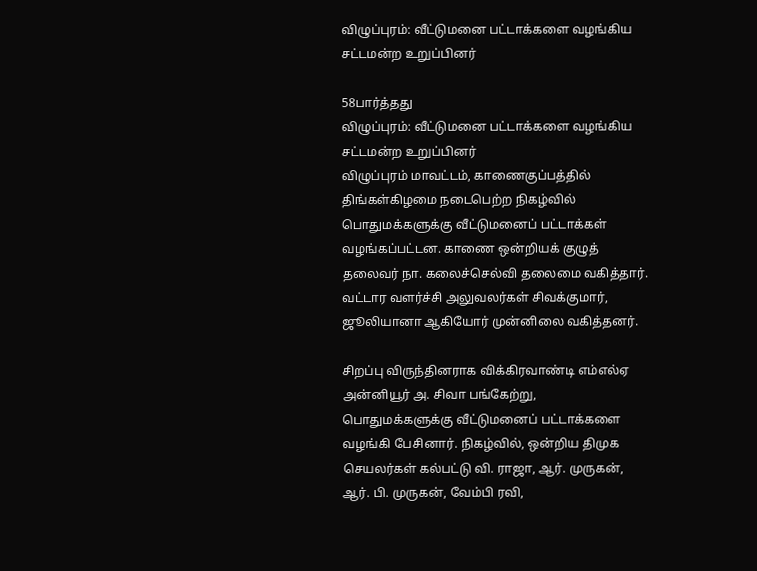விழுப்புரம்: வீட்டுமனை பட்டாக்களை வழங்கிய சட்டமன்ற உறுப்பினர்

58பார்த்தது
விழுப்புரம்: வீட்டுமனை பட்டாக்களை வழங்கிய சட்டமன்ற உறுப்பினர்
விழுப்புரம் மாவட்டம், காணைகுப்பத்தில் திங்கள்கிழமை நடைபெற்ற நிகழ்வில் பொதுமக்களுக்கு வீட்டுமனைப் பட்டாக்கள் வழங்கப்பட்டன. காணை ஒன்றியக் குழுத் தலைவர் நா. கலைச்செல்வி தலைமை வகித்தார். வட்டார வளர்ச்சி அலுவலர்கள் சிவக்குமார், ஜூலியானா ஆகியோர் முன்னிலை வகித்தனர்.

சிறப்பு விருந்தினராக விக்கிரவாண்டி எம்எல்ஏ அன்னியூர் அ. சிவா பங்கேற்று, பொதுமக்களுக்கு வீட்டுமனைப் பட்டாக்களை வழங்கி பேசினார். நிகழ்வில், ஒன்றிய திமுக செயலர்கள் கல்பட்டு வி. ராஜா, ஆர். முருகன், ஆர். பி. முருகன், வேம்பி ரவி,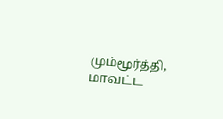மும்மூர்த்தி, மாவட்ட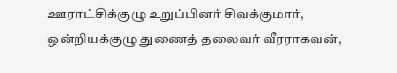ஊராட்சிக்குழு உறுப்பினர் சிவக்குமார், ஒன்றியக்குழு துணைத் தலைவர் வீரராகவன்,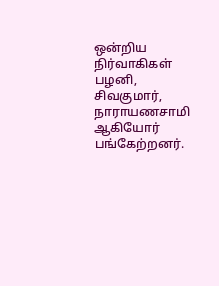ஒன்றிய நிர்வாகிகள் பழனி, சிவகுமார், நாராயணசாமி ஆகியோர் பங்கேற்றனர்.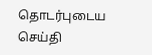தொடர்புடைய செய்தி